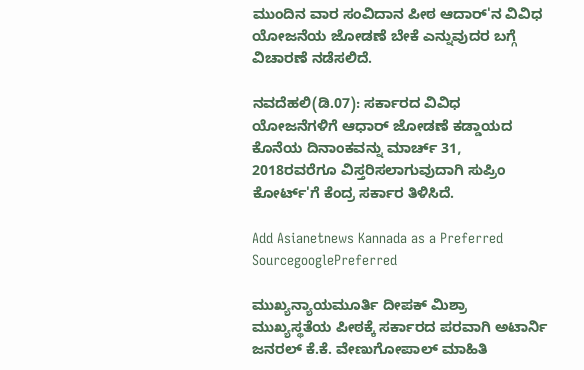ಮುಂದಿನ ವಾರ ಸಂವಿದಾನ ಪೀಠ ಆದಾರ್'ನ ವಿವಿಧ ಯೋಜನೆಯ ಜೋಡಣೆ ಬೇಕೆ ಎನ್ನುವುದರ ಬಗ್ಗೆ ವಿಚಾರಣೆ ನಡೆಸಲಿದೆ.

ನವದೆಹಲಿ(ಡಿ.07): ಸರ್ಕಾರದ ವಿವಿಧ ಯೋಜನೆಗಳಿಗೆ ಆಧಾರ್ ಜೋಡಣೆ ಕಡ್ಡಾಯದ ಕೊನೆಯ ದಿನಾಂಕವನ್ನು ಮಾರ್ಚ್ 31, 2018ರವರೆಗೂ ವಿಸ್ತರಿಸಲಾಗುವುದಾಗಿ ಸುಪ್ರಿಂ ಕೋರ್ಟ್'ಗೆ ಕೆಂದ್ರ ಸರ್ಕಾರ ತಿಳಿಸಿದೆ.

Add Asianetnews Kannada as a Preferred SourcegooglePreferred

ಮುಖ್ಯನ್ಯಾಯಮೂರ್ತಿ ದೀಪಕ್ ಮಿಶ್ರಾ ಮುಖ್ಯಸ್ಥತೆಯ ಪೀಠಕ್ಕೆ ಸರ್ಕಾರದ ಪರವಾಗಿ ಅಟಾರ್ನಿ ಜನರಲ್ ಕೆ.ಕೆ. ವೇಣುಗೋಪಾಲ್ ಮಾಹಿತಿ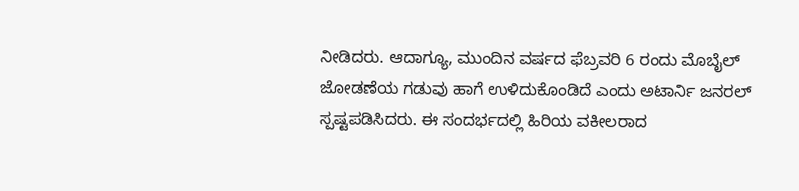ನೀಡಿದರು. ಆದಾಗ್ಯೂ, ಮುಂದಿನ ವರ್ಷದ ಫೆಬ್ರವರಿ 6 ರಂದು ಮೊಬೈಲ್ ಜೋಡಣೆಯ ಗಡುವು ಹಾಗೆ ಉಳಿದುಕೊಂಡಿದೆ ಎಂದು ಅಟಾರ್ನಿ ಜನರಲ್ ಸ್ಪಷ್ಟಪಡಿಸಿದರು. ಈ ಸಂದರ್ಭದಲ್ಲಿ ಹಿರಿಯ ವಕೀಲರಾದ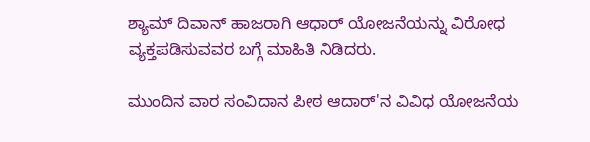ಶ್ಯಾಮ್ ದಿವಾನ್ ಹಾಜರಾಗಿ ಆಧಾರ್ ಯೋಜನೆಯನ್ನು ವಿರೋಧ ವ್ಯಕ್ತಪಡಿಸುವವರ ಬಗ್ಗೆ ಮಾಹಿತಿ ನಿಡಿದರು.

ಮುಂದಿನ ವಾರ ಸಂವಿದಾನ ಪೀಠ ಆದಾರ್'ನ ವಿವಿಧ ಯೋಜನೆಯ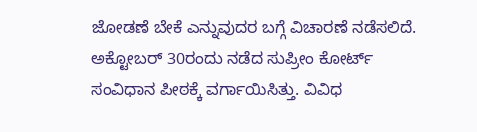ಜೋಡಣೆ ಬೇಕೆ ಎನ್ನುವುದರ ಬಗ್ಗೆ ವಿಚಾರಣೆ ನಡೆಸಲಿದೆ. ಅಕ್ಟೋಬರ್ 30ರಂದು ನಡೆದ ಸುಪ್ರೀಂ ಕೋರ್ಟ್ ಸಂವಿಧಾನ ಪೀಠಕ್ಕೆ ವರ್ಗಾಯಿಸಿತ್ತು. ವಿವಿಧ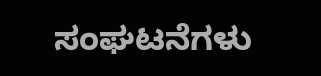ಸಂಘಟನೆಗಳು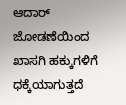ಆದಾರ್ ಜೋಡಣೆಯಿಂದ ಖಾಸಗಿ ಹಕ್ಕುಗಳಿಗೆ ಧಕ್ಕೆಯಾಗುತ್ತದೆ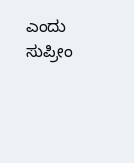ಎಂದು ಸುಪ್ರೀಂ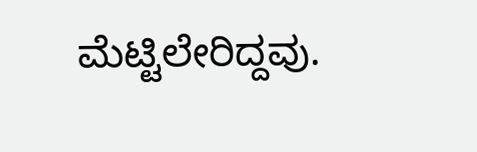ಮೆಟ್ಟಿಲೇರಿದ್ದವು.